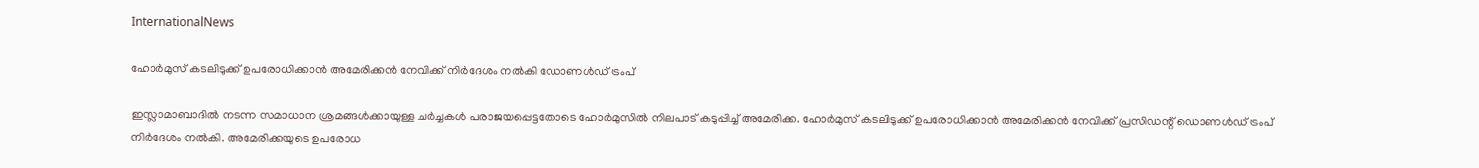InternationalNews

ഹോര്‍മുസ് കടലിടുക്ക് ഉപരോധിക്കാന്‍ അമേരിക്കന്‍ നേവിക്ക് നിര്‍ദേശം നല്‍കി ഡോണള്‍ഡ് ട്രംപ്

ഇസ്ലാമാബാദില്‍ നടന്ന സമാധാന ശ്രമങ്ങള്‍ക്കായുള്ള ചര്‍ച്ചകള്‍ പരാജയപ്പെട്ടതോടെ ഹോര്‍മുസില്‍ നിലപാട് കടുപ്പിച്ച് അമേരിക്ക. ഹോര്‍മുസ് കടലിടുക്ക് ഉപരോധിക്കാന്‍ അമേരിക്കന്‍ നേവിക്ക് പ്രസിഡന്റ് ഡൊണള്‍ഡ് ട്രംപ് നിര്‍ദേശം നല്‍കി. അമേരിക്കയുടെ ഉപരോധ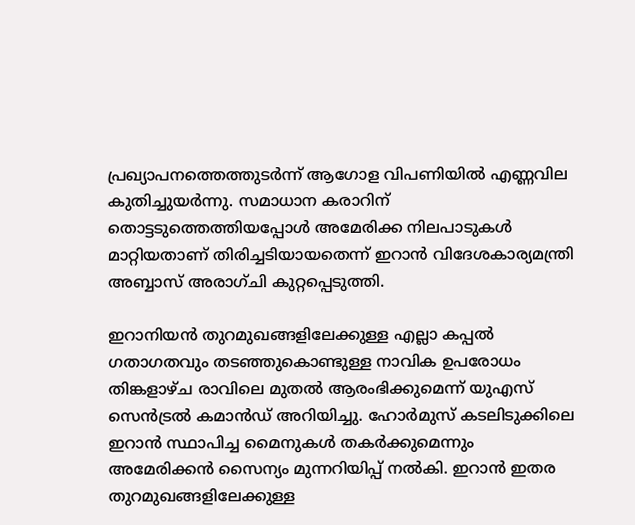പ്രഖ്യാപനത്തെത്തുടര്‍ന്ന് ആഗോള വിപണിയില്‍ എണ്ണവില കുതിച്ചുയര്‍ന്നു. സമാധാന കരാറിന് തൊട്ടടുത്തെത്തിയപ്പോള്‍ അമേരിക്ക നിലപാടുകള്‍ മാറ്റിയതാണ് തിരിച്ചടിയായതെന്ന് ഇറാന്‍ വിദേശകാര്യമന്ത്രി അബ്ബാസ് അരാഗ്ചി കുറ്റപ്പെടുത്തി.

ഇറാനിയന്‍ തുറമുഖങ്ങളിലേക്കുള്ള എല്ലാ കപ്പല്‍ ഗതാഗതവും തടഞ്ഞുകൊണ്ടുള്ള നാവിക ഉപരോധം തിങ്കളാഴ്ച രാവിലെ മുതല്‍ ആരംഭിക്കുമെന്ന് യുഎസ് സെന്‍ട്രല്‍ കമാന്‍ഡ് അറിയിച്ചു. ഹോര്‍മുസ് കടലിടുക്കിലെ ഇറാന്‍ സ്ഥാപിച്ച മൈനുകള്‍ തകര്‍ക്കുമെന്നും അമേരിക്കന്‍ സൈന്യം മുന്നറിയിപ്പ് നല്‍കി. ഇറാന്‍ ഇതര തുറമുഖങ്ങളിലേക്കുള്ള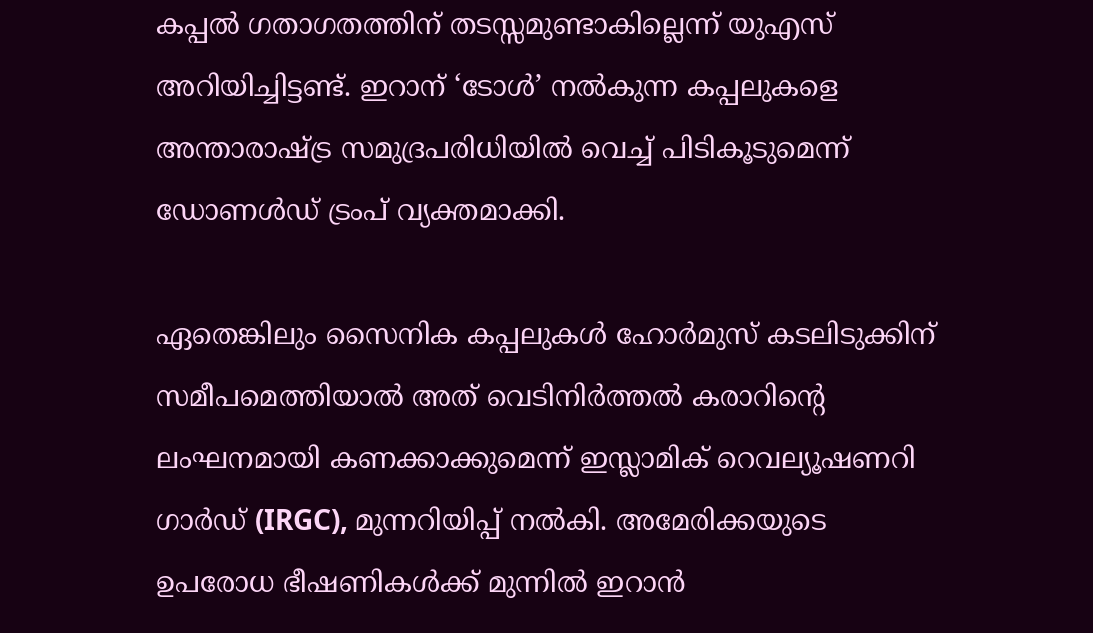കപ്പല്‍ ഗതാഗതത്തിന് തടസ്സമുണ്ടാകില്ലെന്ന് യുഎസ് അറിയിച്ചിട്ടണ്ട്. ഇറാന് ‘ടോള്‍’ നല്‍കുന്ന കപ്പലുകളെ അന്താരാഷ്ട്ര സമുദ്രപരിധിയില്‍ വെച്ച് പിടികൂടുമെന്ന് ഡോണള്‍ഡ് ട്രംപ് വ്യക്തമാക്കി.

ഏതെങ്കിലും സൈനിക കപ്പലുകള്‍ ഹോര്‍മുസ് കടലിടുക്കിന് സമീപമെത്തിയാല്‍ അത് വെടിനിര്‍ത്തല്‍ കരാറിന്റെ ലംഘനമായി കണക്കാക്കുമെന്ന് ഇസ്ലാമിക് റെവല്യൂഷണറി ഗാര്‍ഡ് (IRGC), മുന്നറിയിപ്പ് നല്‍കി. അമേരിക്കയുടെ ഉപരോധ ഭീഷണികള്‍ക്ക് മുന്നില്‍ ഇറാന്‍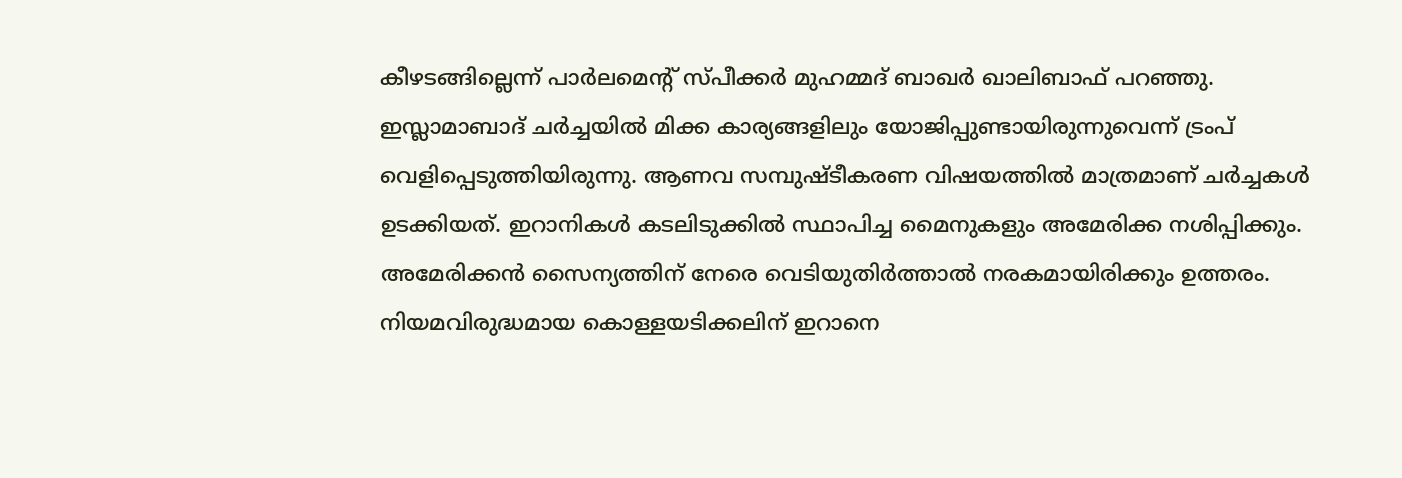കീഴടങ്ങില്ലെന്ന് പാര്‍ലമെന്റ് സ്പീക്കര്‍ മുഹമ്മദ് ബാഖര്‍ ഖാലിബാഫ് പറഞ്ഞു. ഇസ്ലാമാബാദ് ചര്‍ച്ചയില്‍ മിക്ക കാര്യങ്ങളിലും യോജിപ്പുണ്ടായിരുന്നുവെന്ന് ട്രംപ് വെളിപ്പെടുത്തിയിരുന്നു. ആണവ സമ്പുഷ്ടീകരണ വിഷയത്തില്‍ മാത്രമാണ് ചര്‍ച്ചകള്‍ ഉടക്കിയത്. ഇറാനികള്‍ കടലിടുക്കില്‍ സ്ഥാപിച്ച മൈനുകളും അമേരിക്ക നശിപ്പിക്കും. അമേരിക്കന്‍ സൈന്യത്തിന് നേരെ വെടിയുതിര്‍ത്താല്‍ നരകമായിരിക്കും ഉത്തരം. നിയമവിരുദ്ധമായ കൊള്ളയടിക്കലിന് ഇറാനെ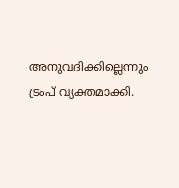അനുവദിക്കില്ലെന്നും ട്രംപ് വ്യക്തമാക്കി.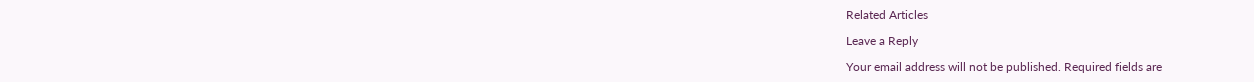Related Articles

Leave a Reply

Your email address will not be published. Required fields are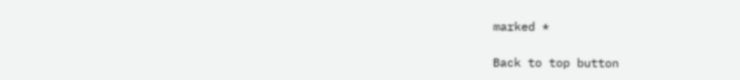marked *

Back to top button